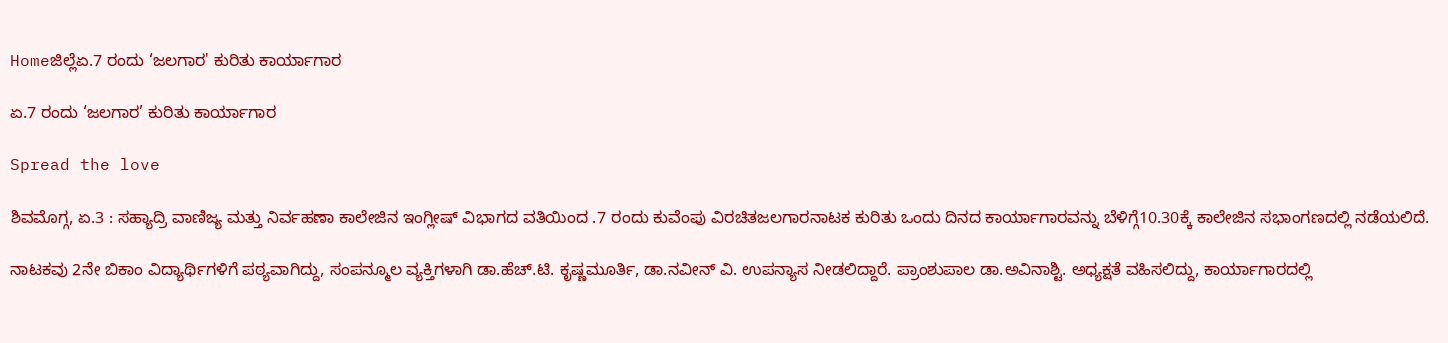Homeಜಿಲ್ಲೆಏ.7 ರಂದು ‘ಜಲಗಾರ' ಕುರಿತು ಕಾರ್ಯಾಗಾರ

ಏ.7 ರಂದು ‘ಜಲಗಾರ’ ಕುರಿತು ಕಾರ್ಯಾಗಾರ

Spread the love

ಶಿವಮೊಗ್ಗ, ಏ.3 : ಸಹ್ಯಾದ್ರಿ ವಾಣಿಜ್ಯ ಮತ್ತು ನಿರ್ವಹಣಾ ಕಾಲೇಜಿನ ಇಂಗ್ಲೀಷ್ ವಿಭಾಗದ ವತಿಯಿಂದ .7 ರಂದು ಕುವೆಂಪು ವಿರಚಿತಜಲಗಾರನಾಟಕ ಕುರಿತು ಒಂದು ದಿನದ ಕಾರ್ಯಾಗಾರವನ್ನು ಬೆಳಿಗ್ಗೆ10.30ಕ್ಕೆ ಕಾಲೇಜಿನ ಸಭಾಂಗಣದಲ್ಲಿ ನಡೆಯಲಿದೆ.

ನಾಟಕವು 2ನೇ ಬಿಕಾಂ ವಿದ್ಯಾರ್ಥಿಗಳಿಗೆ ಪಠ್ಯವಾಗಿದ್ದು, ಸಂಪನ್ಮೂಲ ವ್ಯಕ್ತಿಗಳಾಗಿ ಡಾ.ಹೆಚ್.ಟಿ. ಕೃಷ್ಣಮೂರ್ತಿ, ಡಾ.ನವೀನ್ ವಿ. ಉಪನ್ಯಾಸ ನೀಡಲಿದ್ದಾರೆ. ಪ್ರಾಂಶುಪಾಲ ಡಾ.ಅವಿನಾಶ್ಟಿ. ಅಧ್ಯಕ್ಷತೆ ವಹಿಸಲಿದ್ದು, ಕಾರ್ಯಾಗಾರದಲ್ಲಿ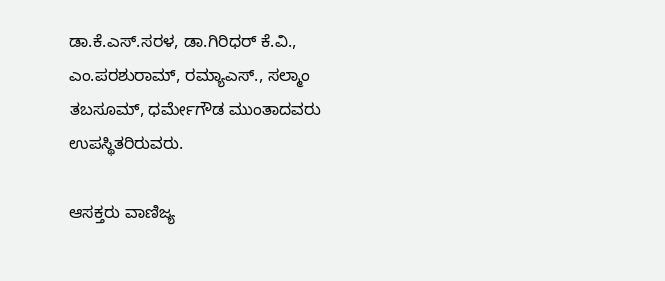ಡಾ.ಕೆ.ಎಸ್.ಸರಳ, ಡಾ.ಗಿರಿಧರ್ ಕೆ.ವಿ., ಎಂ.ಪರಶುರಾಮ್, ರಮ್ಯಾಎಸ್., ಸಲ್ಮಾಂ ತಬಸೂಮ್, ಧರ್ಮೇಗೌಡ ಮುಂತಾದವರು ಉಪಸ್ಥಿತರಿರುವರು.

ಆಸಕ್ತರು ವಾಣಿಜ್ಯ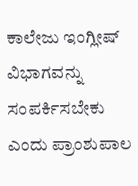ಕಾಲೇಜು ಇಂಗ್ಲೀಷ್ ವಿಭಾಗವನ್ನು ಸಂಪರ್ಕಿಸಬೇಕು ಎಂದು ಪ್ರಾಂಶುಪಾಲ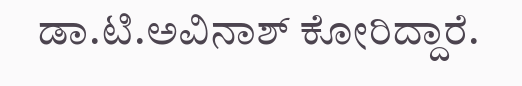ಡಾ.ಟಿ.ಅವಿನಾಶ್ ಕೋರಿದ್ದಾರೆ.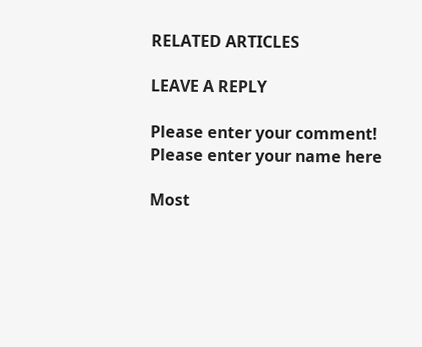RELATED ARTICLES

LEAVE A REPLY

Please enter your comment!
Please enter your name here

Most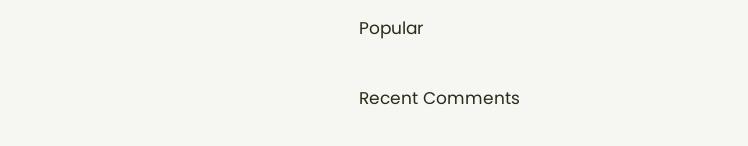Popular

Recent Comments